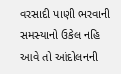વરસાદી પાણી ભરવાની સમસ્યાનો ઉકેલ નહિ આવે તો આંદોલનની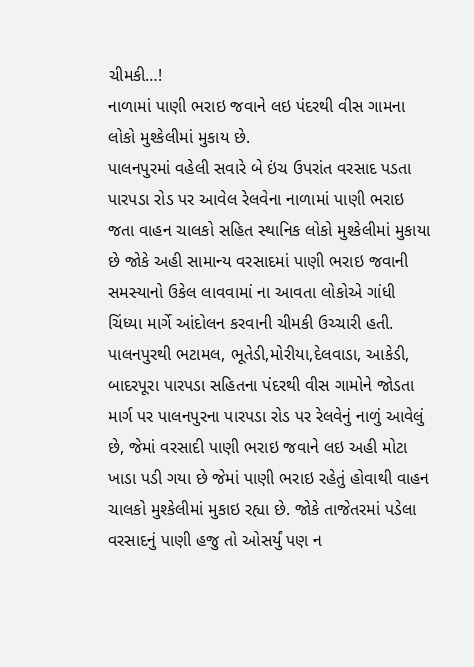ચીમકી…!
નાળામાં પાણી ભરાઇ જવાને લઇ પંદરથી વીસ ગામના લોકો મુશ્કેલીમાં મુકાય છે.
પાલનપુરમાં વહેલી સવારે બે ઇંચ ઉપરાંત વરસાદ પડતા પારપડા રોડ પર આવેલ રેલવેના નાળામાં પાણી ભરાઇ જતા વાહન ચાલકો સહિત સ્થાનિક લોકો મુશ્કેલીમાં મુકાયા છે જોકે અહી સામાન્ય વરસાદમાં પાણી ભરાઇ જવાની સમસ્યાનો ઉકેલ લાવવામાં ના આવતા લોકોએ ગાંધી ચિંધ્યા માર્ગે આંદોલન કરવાની ચીમકી ઉચ્ચારી હતી.
પાલનપુરથી ભટામલ, ભૂતેડી,મોરીયા,દેલવાડા, આકેડી, બાદરપૂરા પારપડા સહિતના પંદરથી વીસ ગામોને જોડતા માર્ગ પર પાલનપુરના પારપડા રોડ પર રેલવેનું નાળું આવેલું છે, જેમાં વરસાદી પાણી ભરાઇ જવાને લઇ અહી મોટા ખાડા પડી ગયા છે જેમાં પાણી ભરાઇ રહેતું હોવાથી વાહન ચાલકો મુશ્કેલીમાં મુકાઇ રહ્યા છે. જોકે તાજેતરમાં પડેલા વરસાદનું પાણી હજુ તો ઓસર્યું પણ ન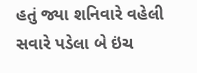હતું જ્યા શનિવારે વહેલી સવારે પડેલા બે ઇંચ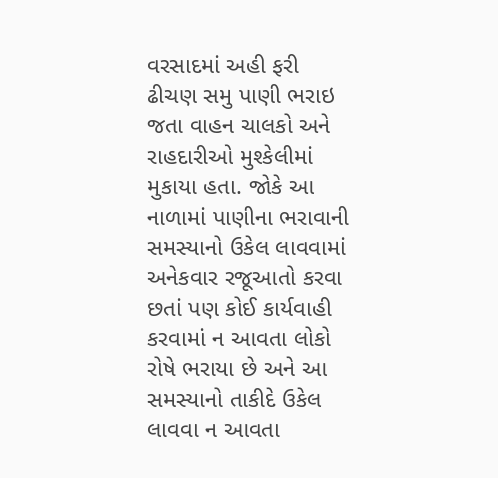વરસાદમાં અહી ફરી ઢીચણ સમુ પાણી ભરાઇ જતા વાહન ચાલકો અને રાહદારીઓ મુશ્કેલીમાં મુકાયા હતા. જોકે આ નાળામાં પાણીના ભરાવાની સમસ્યાનો ઉકેલ લાવવામાં અનેકવાર રજૂઆતો કરવા છતાં પણ કોઈ કાર્યવાહી કરવામાં ન આવતા લોકો રોષે ભરાયા છે અને આ સમસ્યાનો તાકીદે ઉકેલ લાવવા ન આવતા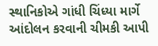સ્થાનિકોએ ગાંધી ચિંધ્યા માર્ગે આંદોલન કરવાની ચીમકી આપી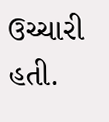ઉચ્ચારી હતી.